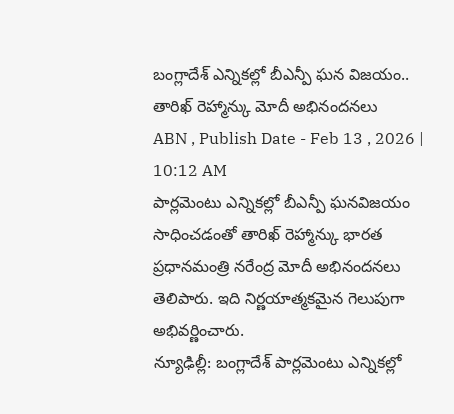బంగ్లాదేశ్ ఎన్నికల్లో బీఎన్పీ ఘన విజయం.. తారిఖ్ రెహ్మాన్కు మోదీ అభినందనలు
ABN , Publish Date - Feb 13 , 2026 | 10:12 AM
పార్లమెంటు ఎన్నికల్లో బీఎన్పీ ఘనవిజయం సాధించడంతో తారిఖ్ రెహ్మాన్కు భారత ప్రధానమంత్రి నరేంద్ర మోదీ అభినందనలు తెలిపారు. ఇది నిర్ణయాత్మకమైన గెలుపుగా అభివర్ణించారు.
న్యూఢిల్లీ: బంగ్లాదేశ్ పార్లమెంటు ఎన్నికల్లో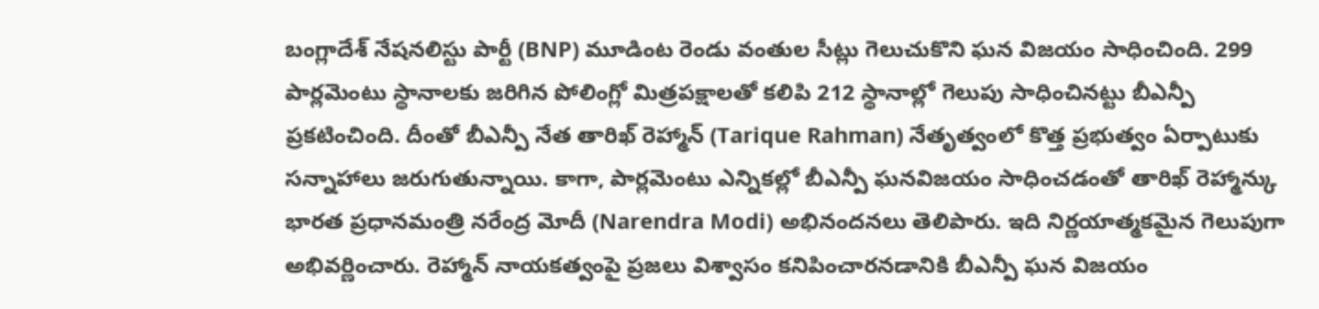బంగ్లాదేశ్ నేషనలిస్టు పార్టీ (BNP) మూడింట రెండు వంతుల సీట్లు గెలుచుకొని ఘన విజయం సాధించింది. 299 పార్లమెంటు స్థానాలకు జరిగిన పోలింగ్లో మిత్రపక్షాలతో కలిపి 212 స్థానాల్లో గెలుపు సాధించినట్టు బీఎన్పీ ప్రకటించింది. దీంతో బీఎన్పీ నేత తారిఖ్ రెహ్మాన్ (Tarique Rahman) నేతృత్వంలో కొత్త ప్రభుత్వం ఏర్పాటుకు సన్నాహాలు జరుగుతున్నాయి. కాగా, పార్లమెంటు ఎన్నికల్లో బీఎన్పీ ఘనవిజయం సాధించడంతో తారిఖ్ రెహ్మాన్కు భారత ప్రధానమంత్రి నరేంద్ర మోదీ (Narendra Modi) అభినందనలు తెలిపారు. ఇది నిర్ణయాత్మకమైన గెలుపుగా అభివర్ణించారు. రెహ్మాన్ నాయకత్వంపై ప్రజలు విశ్వాసం కనిపించారనడానికి బీఎన్పీ ఘన విజయం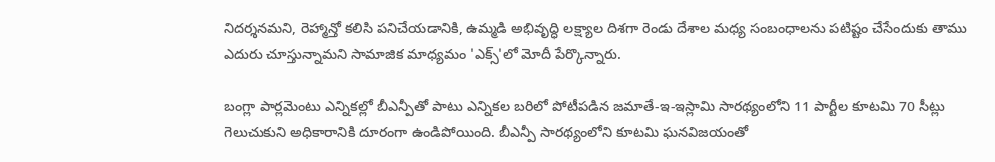నిదర్శనమని, రెహ్మాన్తో కలిసి పనిచేయడానికి, ఉమ్మడి అభివృద్ధి లక్ష్యాల దిశగా రెండు దేశాల మధ్య సంబంధాలను పటిష్టం చేసేందుకు తాము ఎదురు చూస్తున్నామని సామాజిక మాధ్యమం 'ఎక్స్'లో మోదీ పేర్కొన్నారు.

బంగ్లా పార్లమెంటు ఎన్నికల్లో బీఎన్పీతో పాటు ఎన్నికల బరిలో పోటీపడిన జమాతే-ఇ-ఇస్లామి సారథ్యంలోని 11 పార్టీల కూటమి 70 సీట్లు గెలుచుకుని అధికారానికి దూరంగా ఉండిపోయింది. బీఎన్పీ సారథ్యంలోని కూటమి ఘనవిజయంతో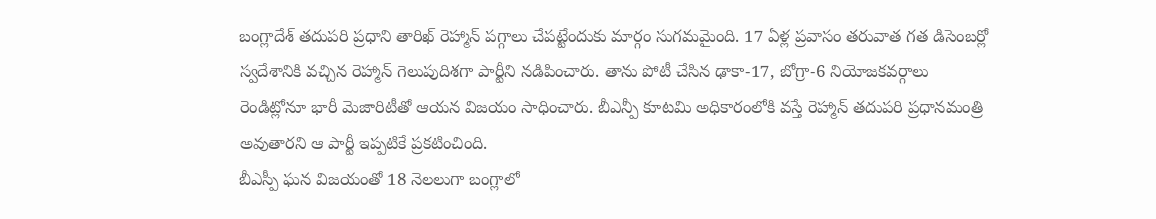బంగ్లాదేశ్ తదుపరి ప్రధాని తారిఖ్ రెహ్మాన్ పగ్గాలు చేపట్టేందుకు మార్గం సుగమమైంది. 17 ఏళ్ల ప్రవాసం తరువాత గత డిసెంబర్లో స్వదేశానికి వచ్చిన రెహ్మాన్ గెలుపుదిశగా పార్టీని నడిపించారు. తాను పోటీ చేసిన ఢాకా-17, బోగ్రా-6 నియోజకవర్గాలు రెండిట్లోనూ భారీ మెజారిటీతో ఆయన విజయం సాధించారు. బీఎన్పీ కూటమి అధికారంలోకి వస్తే రెహ్మాన్ తదుపరి ప్రధానమంత్రి అవుతారని ఆ పార్టీ ఇప్పటికే ప్రకటించింది.
బీఎస్పీ ఘన విజయంతో 18 నెలలుగా బంగ్లాలో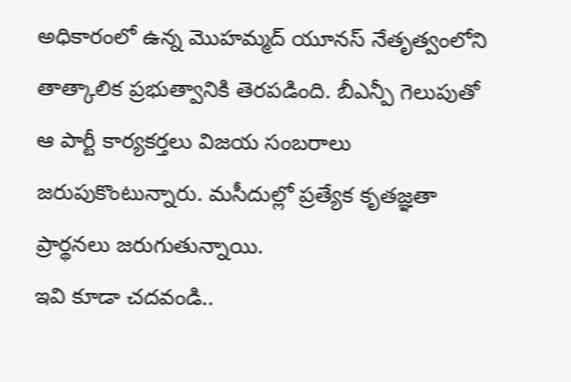అధికారంలో ఉన్న మొహమ్మద్ యూనస్ నేతృత్వంలోని తాత్కాలిక ప్రభుత్వానికి తెరపడింది. బీఎన్పీ గెలుపుతో ఆ పార్టీ కార్యకర్తలు విజయ సంబరాలు జరుపుకొంటున్నారు. మసీదుల్లో ప్రత్యేక కృతజ్ఞతా ప్రార్థనలు జరుగుతున్నాయి.
ఇవి కూడా చదవండి..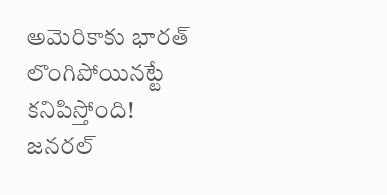అమెరికాకు భారత్ లొంగిపోయినట్టే కనిపిస్తోంది!
జనరల్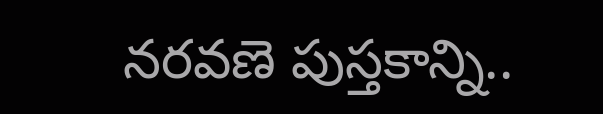నరవణె పుస్తకాన్ని..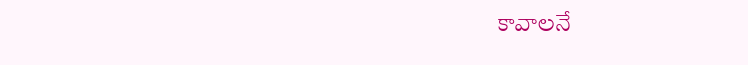కావాలనే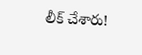లీక్ చేశారు!